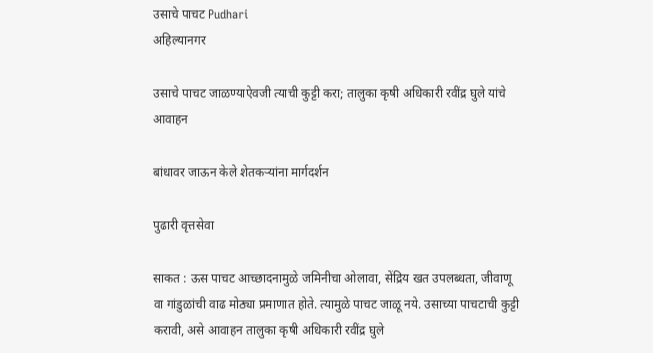उसाचे पाचट Pudhari
अहिल्यानगर

उसाचे पाचट जाळण्याऐवजी त्याची कुट्टी करा; तालुका कृषी अधिकारी रवींद्र घुले यांचे आवाहन

बांधावर जाऊन केले शेतकर्‍यांना मार्गदर्शन

पुढारी वृत्तसेवा

साकत : ऊस पाचट आच्छादनामुळे जमिनीचा ओलावा, सेंद्रिय खत उपलब्धता, जीवाणू वा गांडुळांची वाढ मोठ्या प्रमाणात होते. त्यामुळे पाचट जाळू नये. उसाच्या पाचटाची कुट्टी करावी, असे आवाहन तालुका कृषी अधिकारी रवींद्र घुले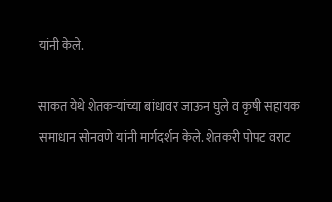यांनी केले.

साकत येथे शेतकर्‍यांच्या बांधावर जाऊन घुले व कृषी सहायक समाधान सोनवणे यांनी मार्गदर्शन केले. शेतकरी पोपट वराट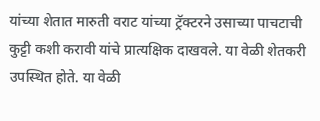यांच्या शेतात मारुती वराट यांच्या ट्रॅक्टरने उसाच्या पाचटाची कुट्टी कशी करावी यांचे प्रात्यक्षिक दाखवले. या वेळी शेतकरी उपस्थित होते. या वेळी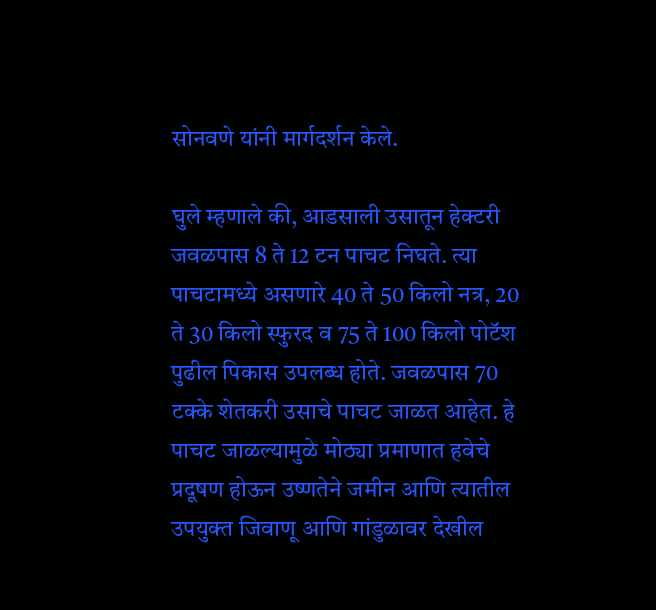सोनवणे यांनी मार्गदर्शन केले.

घुले म्हणाले की, आडसाली उसातून हेक्टरी जवळपास 8 ते 12 टन पाचट निघते. त्या पाचटामध्ये असणारे 40 ते 50 किलो नत्र, 20 ते 30 किलो स्फुरद व 75 ते 100 किलो पोटॅश पुढील पिकास उपलब्ध होते. जवळपास 70 टक्के शेतकरी उसाचे पाचट जाळत आहेत. हे पाचट जाळल्यामुळे मोठ्या प्रमाणात हवेचे प्रदूषण होऊन उष्णतेने जमीन आणि त्यातील उपयुक्त जिवाणू आणि गांडुळावर देखील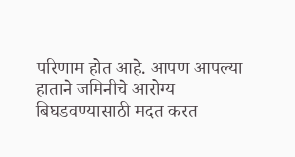परिणाम होत आहे. आपण आपल्या हाताने जमिनीचे आरोग्य बिघडवण्यासाठी मदत करत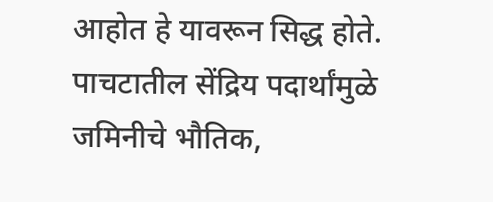आहोत हे यावरून सिद्ध होते. पाचटातील सेंद्रिय पदार्थांमुळे जमिनीचे भौतिक,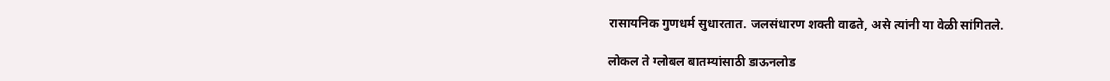रासायनिक गुणधर्म सुधारतात. जलसंधारण शक्ती वाढते, असे त्यांनी या वेळी सांगितले.

लोकल ते ग्लोबल बातम्यांसाठी डाऊनलोड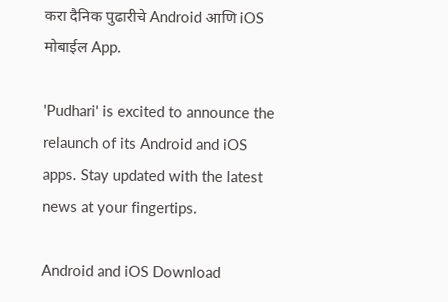करा दैनिक पुढारीचे Android आणि iOS मोबाईल App.

'Pudhari' is excited to announce the relaunch of its Android and iOS apps. Stay updated with the latest news at your fingertips.

Android and iOS Download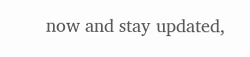now and stay updated,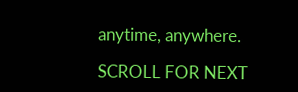anytime, anywhere.

SCROLL FOR NEXT